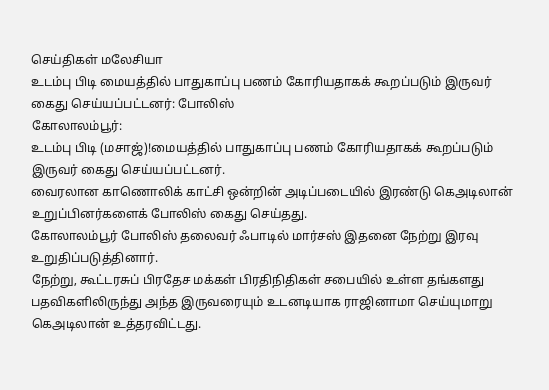செய்திகள் மலேசியா
உடம்பு பிடி மையத்தில் பாதுகாப்பு பணம் கோரியதாகக் கூறப்படும் இருவர் கைது செய்யப்பட்டனர்: போலிஸ்
கோலாலம்பூர்:
உடம்பு பிடி (மசாஜ்)!மையத்தில் பாதுகாப்பு பணம் கோரியதாகக் கூறப்படும் இருவர் கைது செய்யப்பட்டனர்.
வைரலான காணொலிக் காட்சி ஒன்றின் அடிப்படையில் இரண்டு கெஅடிலான் உறுப்பினர்களைக் போலிஸ் கைது செய்தது.
கோலாலம்பூர் போலிஸ் தலைவர் ஃபாடில் மார்சஸ் இதனை நேற்று இரவு உறுதிப்படுத்தினார்.
நேற்று, கூட்டரசுப் பிரதேச மக்கள் பிரதிநிதிகள் சபையில் உள்ள தங்களது பதவிகளிலிருந்து அந்த இருவரையும் உடனடியாக ராஜினாமா செய்யுமாறு கெஅடிலான் உத்தரவிட்டது.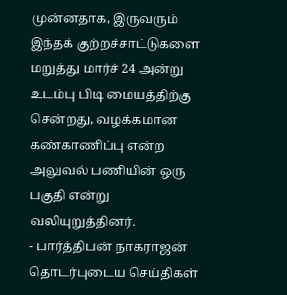முன்னதாக, இருவரும் இந்தக் குற்றச்சாட்டுகளை மறுத்து மார்ச் 24 அன்று உடம்பு பிடி மையத்திற்கு சென்றது, வழக்கமான கண்காணிப்பு என்ற அலுவல் பணியின் ஒரு பகுதி என்று வலியுறுத்தினர்.
- பார்த்திபன் நாகராஜன்
தொடர்புடைய செய்திகள்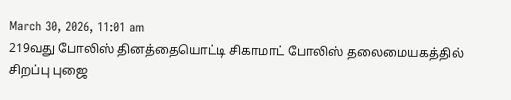March 30, 2026, 11:01 am
219வது போலிஸ் தினத்தையொட்டி சிகாமாட் போலிஸ் தலைமையகத்தில் சிறப்பு புஜை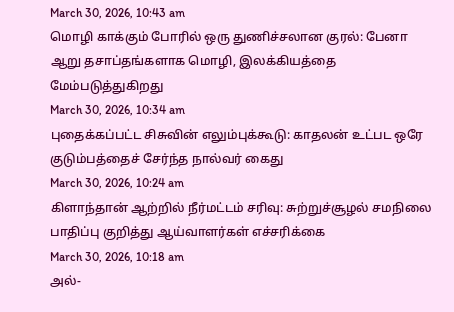March 30, 2026, 10:43 am
மொழி காக்கும் போரில் ஒரு துணிச்சலான குரல்: பேனா ஆறு தசாப்தங்களாக மொழி, இலக்கியத்தை மேம்படுத்துகிறது
March 30, 2026, 10:34 am
புதைக்கப்பட்ட சிசுவின் எலும்புக்கூடு: காதலன் உட்பட ஒரே குடும்பத்தைச் சேர்ந்த நால்வர் கைது
March 30, 2026, 10:24 am
கிளாந்தான் ஆற்றில் நீர்மட்டம் சரிவு: சுற்றுச்சூழல் சமநிலை பாதிப்பு குறித்து ஆய்வாளர்கள் எச்சரிக்கை
March 30, 2026, 10:18 am
அல்-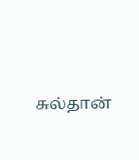சுல்தான்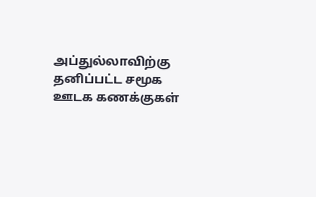அப்துல்லாவிற்கு தனிப்பட்ட சமூக ஊடக கணக்குகள்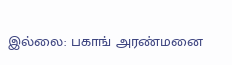இல்லை: பகாங் அரண்மனை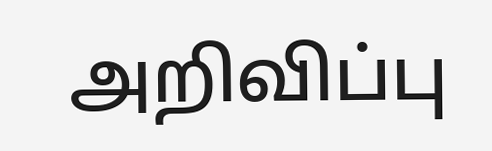அறிவிப்பு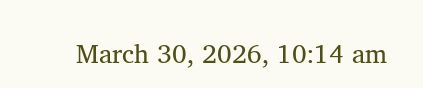March 30, 2026, 10:14 am